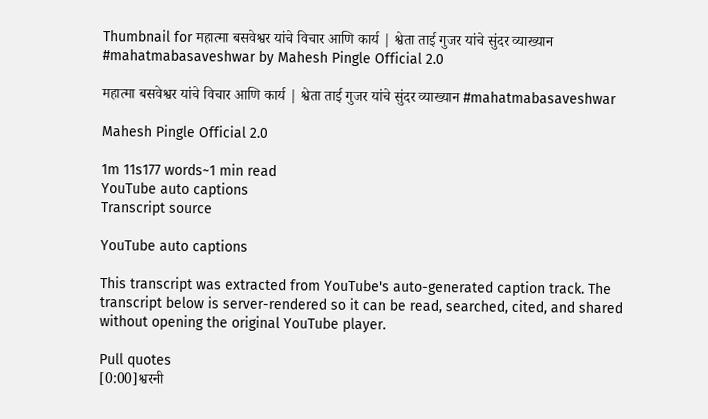Thumbnail for महात्मा बसवेश्वर यांचे विचार आणि कार्य | श्वेता ताई गुजर यांचे सुंदर व्याख्यान #mahatmabasaveshwar by Mahesh Pingle Official 2.0

महात्मा बसवेश्वर यांचे विचार आणि कार्य | श्वेता ताई गुजर यांचे सुंदर व्याख्यान #mahatmabasaveshwar

Mahesh Pingle Official 2.0

1m 11s177 words~1 min read
YouTube auto captions
Transcript source

YouTube auto captions

This transcript was extracted from YouTube's auto-generated caption track. The transcript below is server-rendered so it can be read, searched, cited, and shared without opening the original YouTube player.

Pull quotes
[0:00]श्वरनी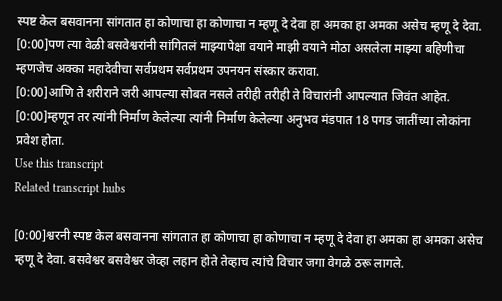स्पष्ट केल बसवानना सांगतात हा कोणाचा हा कोणाचा न म्हणू दे देवा हा अमका हा अमका असेच म्हणू दे देवा.
[0:00]पण त्या वेळी बसवेश्वरांनी सांगितलं माझ्यापेक्षा वयाने माझी वयाने मोठा असलेला माझ्या बहिणीचा म्हणजेच अक्का महादेवीचा सर्वप्रथम सर्वप्रथम उपनयन संस्कार करावा.
[0:00]आणि ते शरीराने जरी आपल्या सोबत नसले तरीही तरीही ते विचारांनी आपल्यात जिवंत आहेत.
[0:00]म्हणून तर त्यांनी निर्माण केलेल्या त्यांनी निर्माण केलेल्या अनुभव मंडपात 18 पगड जातींच्या लोकांना प्रवेश होता.
Use this transcript
Related transcript hubs

[0:00]श्वरनी स्पष्ट केल बसवानना सांगतात हा कोणाचा हा कोणाचा न म्हणू दे देवा हा अमका हा अमका असेच म्हणू दे देवा. बसवेश्वर बसवेश्वर जेव्हा लहान होते तेव्हाच त्यांचे विचार जगा वेगळे ठरू लागले.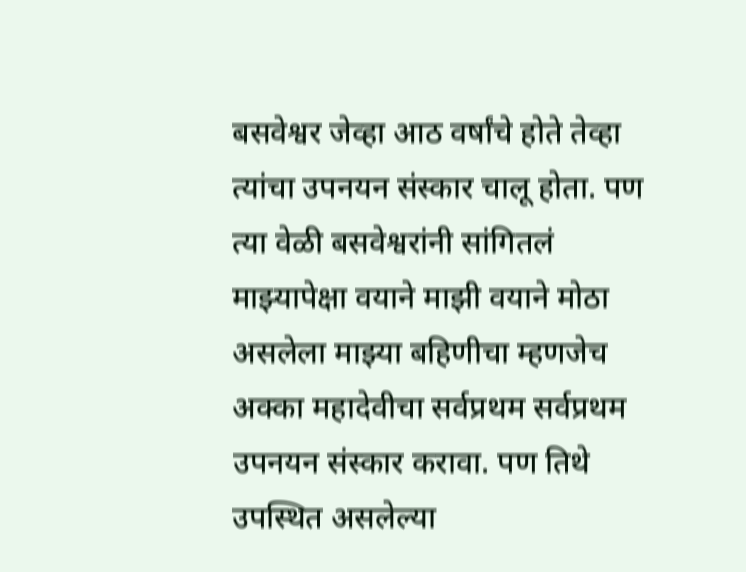बसवेश्वर जेव्हा आठ वर्षांचे होते तेव्हा त्यांचा उपनयन संस्कार चालू होता. पण त्या वेळी बसवेश्वरांनी सांगितलं माझ्यापेक्षा वयाने माझी वयाने मोठा असलेला माझ्या बहिणीचा म्हणजेच अक्का महादेवीचा सर्वप्रथम सर्वप्रथम उपनयन संस्कार करावा. पण तिथे उपस्थित असलेल्या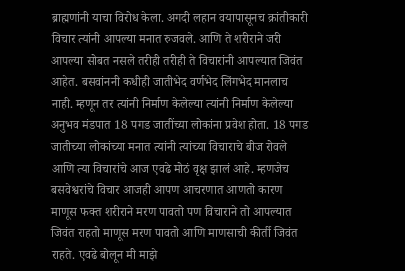ब्राह्मणांनी याचा विरोध केला. अगदी लहान वयापासूनच क्रांतीकारी विचार त्यांनी आपल्या मनात रुजवले. आणि ते शरीराने जरी आपल्या सोबत नसले तरीही तरीही ते विचारांनी आपल्यात जिवंत आहेत. बसवांननी कधीही जातीभेद वर्णभेद लिंगभेद मानलाच नाही. म्हणून तर त्यांनी निर्माण केलेल्या त्यांनी निर्माण केलेल्या अनुभव मंडपात 18 पगड जातींच्या लोकांना प्रवेश होता. 18 पगड जातीच्या लोकांच्या मनात त्यांनी त्यांच्या विचाराचे बीज रोवले आणि त्या विचारांचे आज एवढे मोठं वृक्ष झालं आहे. म्हणजेच बसवेश्वरांचे विचार आजही आपण आचरणात आणतो कारण माणूस फक्त शरीराने मरण पावतो पण विचाराने तो आपल्यात जिवंत राहतो माणूस मरण पावतो आणि माणसाची कीर्ती जिवंत राहते. एवढे बोलून मी माझे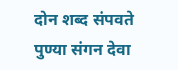दोन शब्द संपवते पुण्या संगन देवा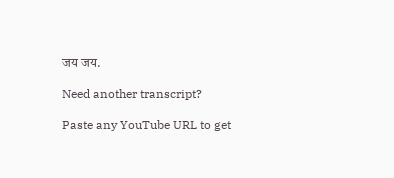जय जय.

Need another transcript?

Paste any YouTube URL to get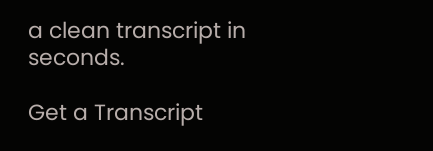a clean transcript in seconds.

Get a Transcript